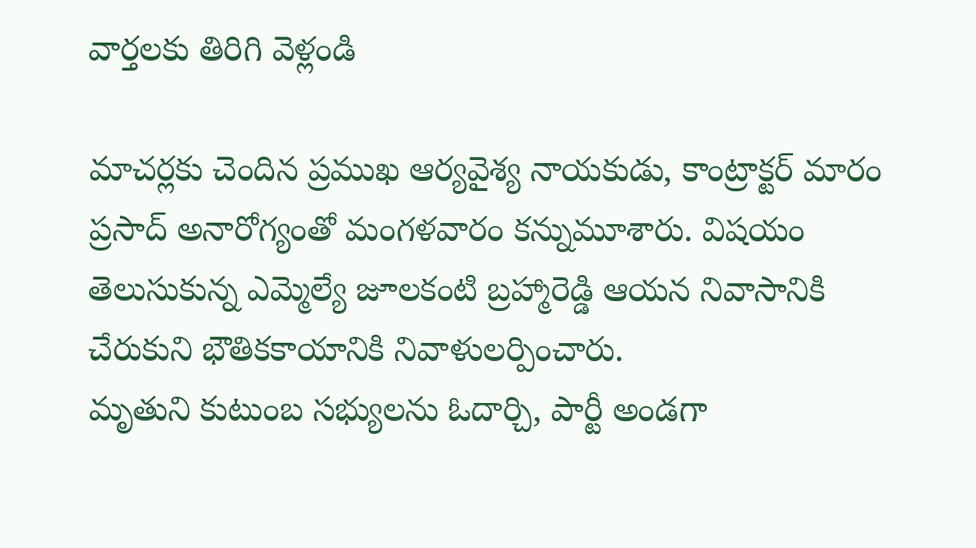వార్తలకు తిరిగి వెళ్లండి

మాచర్లకు చెందిన ప్రముఖ ఆర్యవైశ్య నాయకుడు, కాంట్రాక్టర్ మారం ప్రసాద్ అనారోగ్యంతో మంగళవారం కన్నుమూశారు. విషయం తెలుసుకున్న ఎమ్మెల్యే జూలకంటి బ్రహ్మారెడ్డి ఆయన నివాసానికి చేరుకుని భౌతికకాయానికి నివాళులర్పించారు.
మృతుని కుటుంబ సభ్యులను ఓదార్చి, పార్టీ అండగా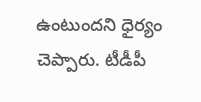ఉంటుందని ధైర్యం చెప్పారు. టీడీపీ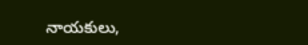నాయకులు,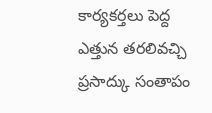కార్యకర్తలు పెద్ద ఎత్తున తరలివచ్చి ప్రసాద్కు సంతాపం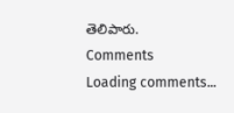తెలిపారు.
Comments
Loading comments...